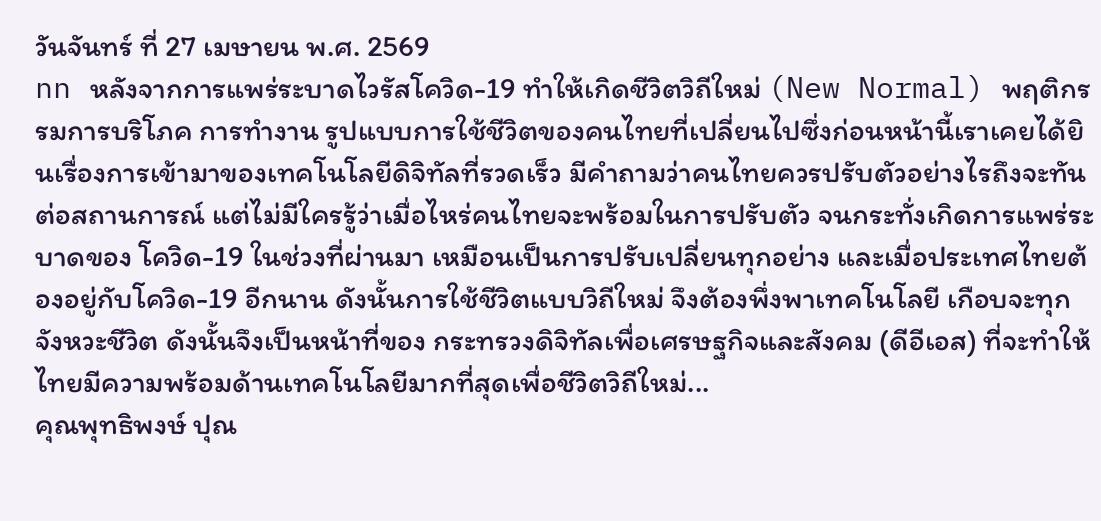วันจันทร์ ที่ 27 เมษายน พ.ศ. 2569
nn หลังจากการแพร่ระบาดไวรัสโควิด-19 ทำให้เกิดชีวิตวิถีใหม่ (New Normal) พฤติกรรมการบริโภค การทำงาน รูปแบบการใช้ชีวิตของคนไทยที่เปลี่ยนไปซึ่งก่อนหน้านี้เราเคยได้ยินเรื่องการเข้ามาของเทคโนโลยีดิจิทัลที่รวดเร็ว มีคำถามว่าคนไทยควรปรับตัวอย่างไรถึงจะทันต่อสถานการณ์ แต่ไม่มีใครรู้ว่าเมื่อไหร่คนไทยจะพร้อมในการปรับตัว จนกระทั่งเกิดการแพร่ระบาดของ โควิด-19 ในช่วงที่ผ่านมา เหมือนเป็นการปรับเปลี่ยนทุกอย่าง และเมื่อประเทศไทยต้องอยู่กับโควิด-19 อีกนาน ดังนั้นการใช้ชีวิตแบบวิถีใหม่ จึงต้องพึ่งพาเทคโนโลยี เกือบจะทุกจังหวะชีวิต ดังนั้นจึงเป็นหน้าที่ของ กระทรวงดิจิทัลเพื่อเศรษฐกิจและสังคม (ดีอีเอส) ที่จะทำให้ไทยมีความพร้อมด้านเทคโนโลยีมากที่สุดเพื่อชีวิตวิถีใหม่...
คุณพุทธิพงษ์ ปุณ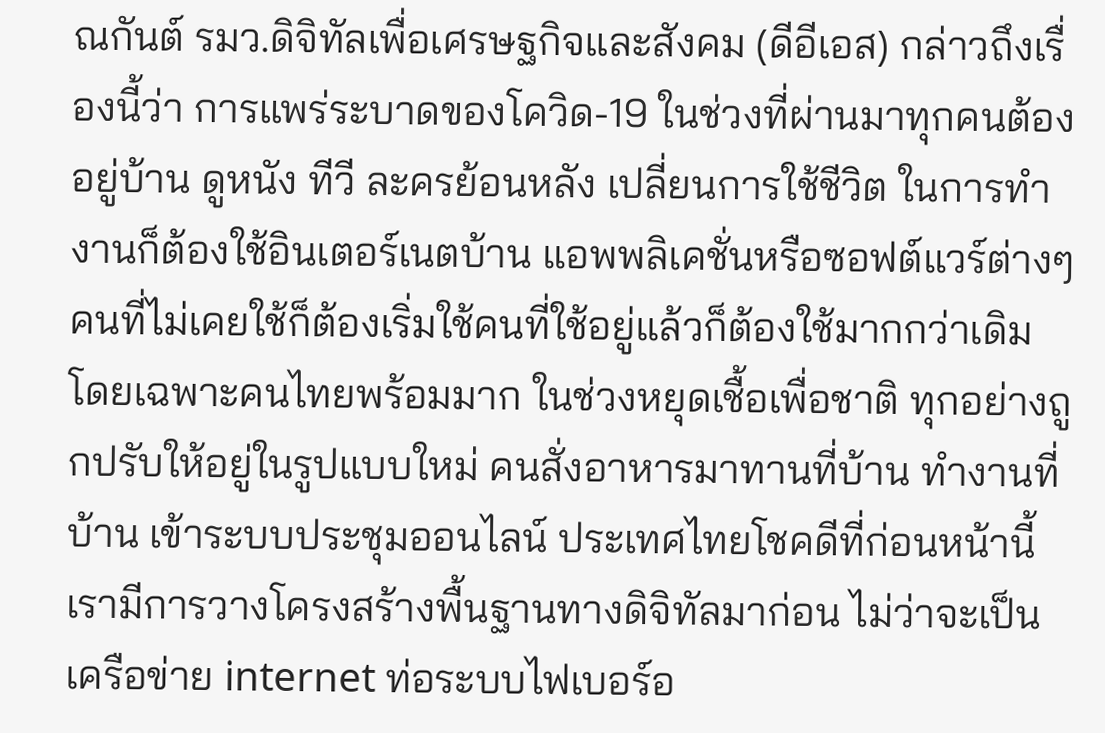ณกันต์ รมว.ดิจิทัลเพื่อเศรษฐกิจและสังคม (ดีอีเอส) กล่าวถึงเรื่องนี้ว่า การแพร่ระบาดของโควิด-19 ในช่วงที่ผ่านมาทุกคนต้องอยู่บ้าน ดูหนัง ทีวี ละครย้อนหลัง เปลี่ยนการใช้ชีวิต ในการทำงานก็ต้องใช้อินเตอร์เนตบ้าน แอพพลิเคชั่นหรือซอฟต์แวร์ต่างๆ คนที่ไม่เคยใช้ก็ต้องเริ่มใช้คนที่ใช้อยู่แล้วก็ต้องใช้มากกว่าเดิม โดยเฉพาะคนไทยพร้อมมาก ในช่วงหยุดเชื้อเพื่อชาติ ทุกอย่างถูกปรับให้อยู่ในรูปแบบใหม่ คนสั่งอาหารมาทานที่บ้าน ทำงานที่บ้าน เข้าระบบประชุมออนไลน์ ประเทศไทยโชคดีที่ก่อนหน้านี้เรามีการวางโครงสร้างพื้นฐานทางดิจิทัลมาก่อน ไม่ว่าจะเป็นเครือข่าย internet ท่อระบบไฟเบอร์อ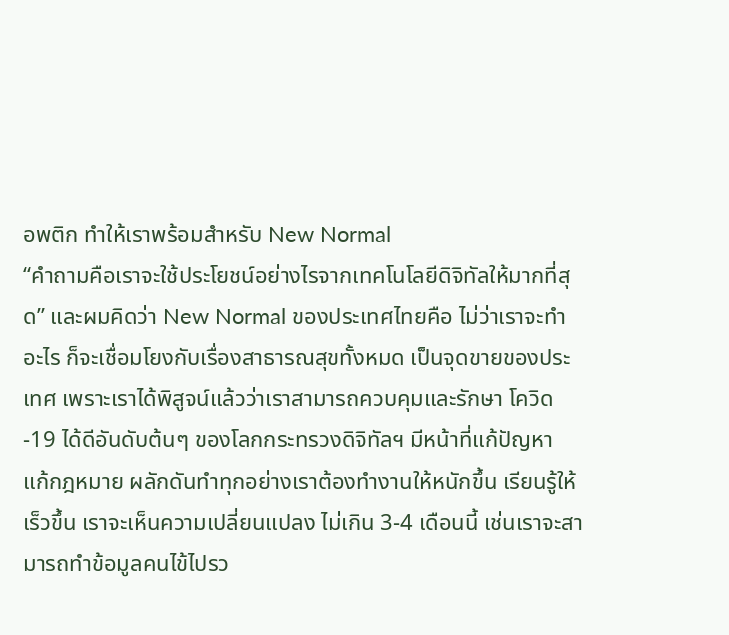อพติก ทำให้เราพร้อมสำหรับ New Normal
“คำถามคือเราจะใช้ประโยชน์อย่างไรจากเทคโนโลยีดิจิทัลให้มากที่สุด” และผมคิดว่า New Normal ของประเทศไทยคือ ไม่ว่าเราจะทำอะไร ก็จะเชื่อมโยงกับเรื่องสาธารณสุขทั้งหมด เป็นจุดขายของประเทศ เพราะเราได้พิสูจน์แล้วว่าเราสามารถควบคุมและรักษา โควิด-19 ได้ดีอันดับต้นๆ ของโลกกระทรวงดิจิทัลฯ มีหน้าที่แก้ปัญหา แก้กฎหมาย ผลักดันทำทุกอย่างเราต้องทำงานให้หนักขึ้น เรียนรู้ให้เร็วขึ้น เราจะเห็นความเปลี่ยนแปลง ไม่เกิน 3-4 เดือนนี้ เช่นเราจะสามารถทำข้อมูลคนไข้ไปรว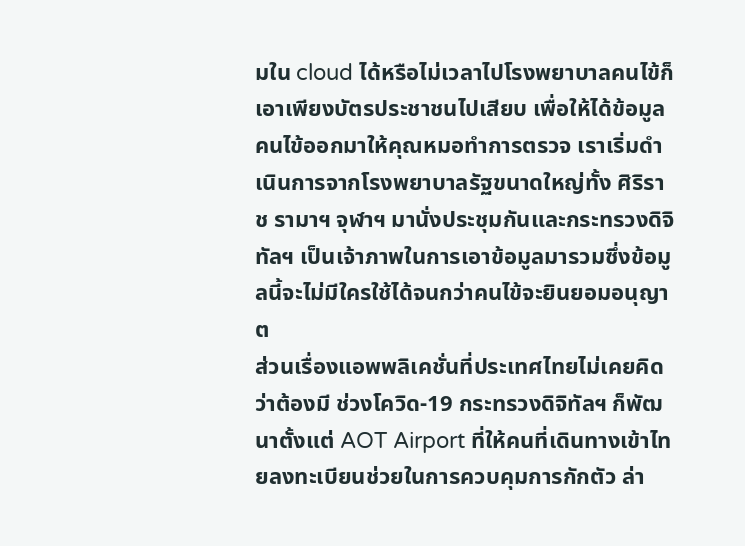มใน cloud ได้หรือไม่เวลาไปโรงพยาบาลคนไข้ก็เอาเพียงบัตรประชาชนไปเสียบ เพื่อให้ได้ข้อมูลคนไข้ออกมาให้คุณหมอทำการตรวจ เราเริ่มดำเนินการจากโรงพยาบาลรัฐขนาดใหญ่ทั้ง ศิริราช รามาฯ จุฬาฯ มานั่งประชุมกันและกระทรวงดิจิทัลฯ เป็นเจ้าภาพในการเอาข้อมูลมารวมซึ่งข้อมูลนี้จะไม่มีใครใช้ได้จนกว่าคนไข้จะยินยอมอนุญาต
ส่วนเรื่องแอพพลิเคชั่นที่ประเทศไทยไม่เคยคิดว่าต้องมี ช่วงโควิด-19 กระทรวงดิจิทัลฯ ก็พัฒนาตั้งแต่ AOT Airport ที่ให้คนที่เดินทางเข้าไทยลงทะเบียนช่วยในการควบคุมการกักตัว ล่า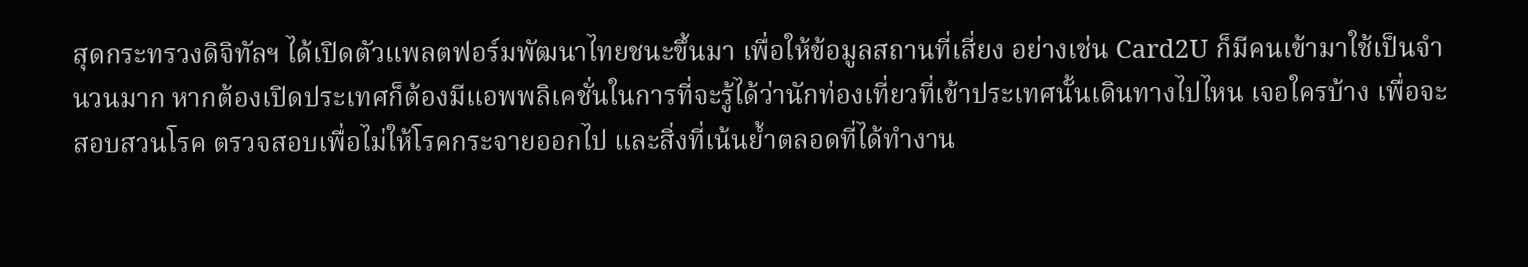สุดกระทรวงดิจิทัลฯ ได้เปิดตัวแพลตฟอร์มพัฒนาไทยชนะขึ้นมา เพื่อให้ข้อมูลสถานที่เสี่ยง อย่างเช่น Card2U ก็มีคนเข้ามาใช้เป็นจำนวนมาก หากต้องเปิดประเทศก็ต้องมีแอพพลิเคชั่นในการที่จะรู้ได้ว่านักท่องเที่ยวที่เข้าประเทศนั้นเดินทางไปไหน เจอใครบ้าง เพื่อจะสอบสวนโรค ตรวจสอบเพื่อไม่ให้โรคกระจายออกไป และสิ่งที่เน้นย้ำตลอดที่ได้ทำงาน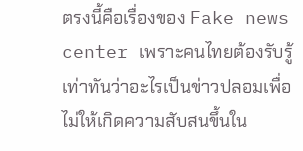ตรงนี้คือเรื่องของ Fake news center เพราะคนไทยต้องรับรู้เท่าทันว่าอะไรเป็นข่าวปลอมเพื่อไม่ให้เกิดความสับสนขึ้นใน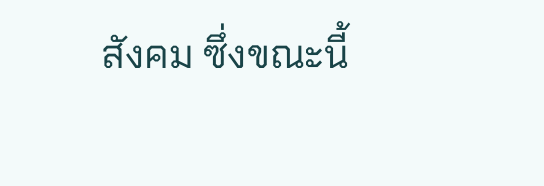สังคม ซึ่งขณะนี้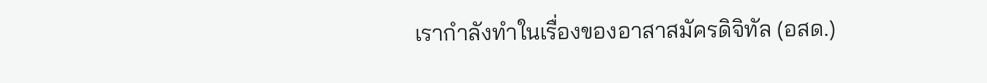เรากำลังทำในเรื่องของอาสาสมัครดิจิทัล (อสด.)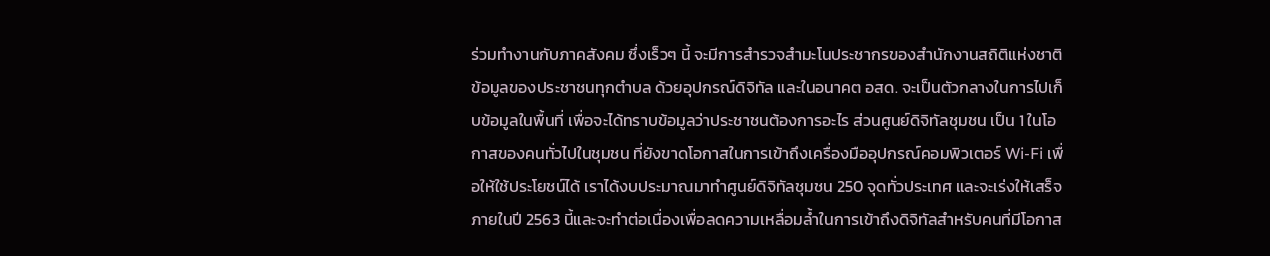ร่วมทำงานกับภาคสังคม ซึ่งเร็วๆ นี้ จะมีการสำรวจสำมะโนประชากรของสำนักงานสถิติแห่งชาติ ข้อมูลของประชาชนทุกตำบล ด้วยอุปกรณ์ดิจิทัล และในอนาคต อสด. จะเป็นตัวกลางในการไปเก็บข้อมูลในพื้นที่ เพื่อจะได้ทราบข้อมูลว่าประชาชนต้องการอะไร ส่วนศูนย์ดิจิทัลชุมชน เป็น 1 ในโอกาสของคนทั่วไปในชุมชน ที่ยังขาดโอกาสในการเข้าถึงเครื่องมืออุปกรณ์คอมพิวเตอร์ Wi-Fi เพื่อให้ใช้ประโยชน์ได้ เราได้งบประมาณมาทำศูนย์ดิจิทัลชุมชน 250 จุดทั่วประเทศ และจะเร่งให้เสร็จภายในปี 2563 นี้และจะทำต่อเนื่องเพื่อลดความเหลื่อมล้ำในการเข้าถึงดิจิทัลสำหรับคนที่มีโอกาส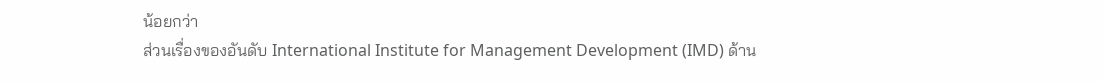น้อยกว่า
ส่วนเรื่องของอันดับ International Institute for Management Development (IMD) ด้าน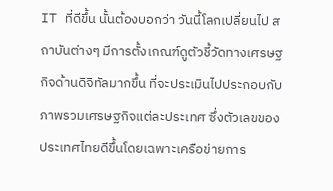IT ที่ดีขึ้น นั้นต้องบอกว่า วันนี้โลกเปลี่ยนไป สถาบันต่างๆ มีการตั้งเกณฑ์ดูตัวชี้วัดทางเศรษฐกิจด้านดิจิทัลมากขึ้น ที่จะประเมินไปประกอบกับภาพรวมเศรษฐกิจแต่ละประเทศ ซึ่งตัวเลขของประเทศไทยดีขึ้นโดยเฉพาะเครือข่ายการ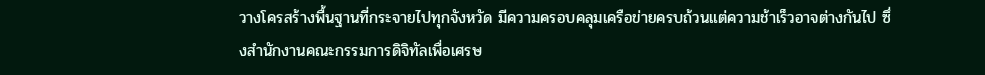วางโครสร้างพื้นฐานที่กระจายไปทุกจังหวัด มีความครอบคลุมเครือข่ายครบถ้วนแต่ความช้าเร็วอาจต่างกันไป ซึ่งสำนักงานคณะกรรมการดิจิทัลเพื่อเศรษ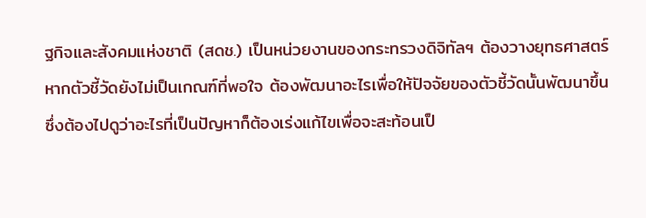ฐกิจและสังคมแห่งชาติ (สดช.) เป็นหน่วยงานของกระทรวงดิจิทัลฯ ต้องวางยุทธศาสตร์หากตัวชี้วัดยังไม่เป็นเกณฑ์ที่พอใจ ต้องพัฒนาอะไรเพื่อให้ปัจจัยของตัวชี้วัดนั้นพัฒนาขึ้น ซึ่งต้องไปดูว่าอะไรที่เป็นปัญหาก็ต้องเร่งแก้ไขเพื่อจะสะท้อนเป็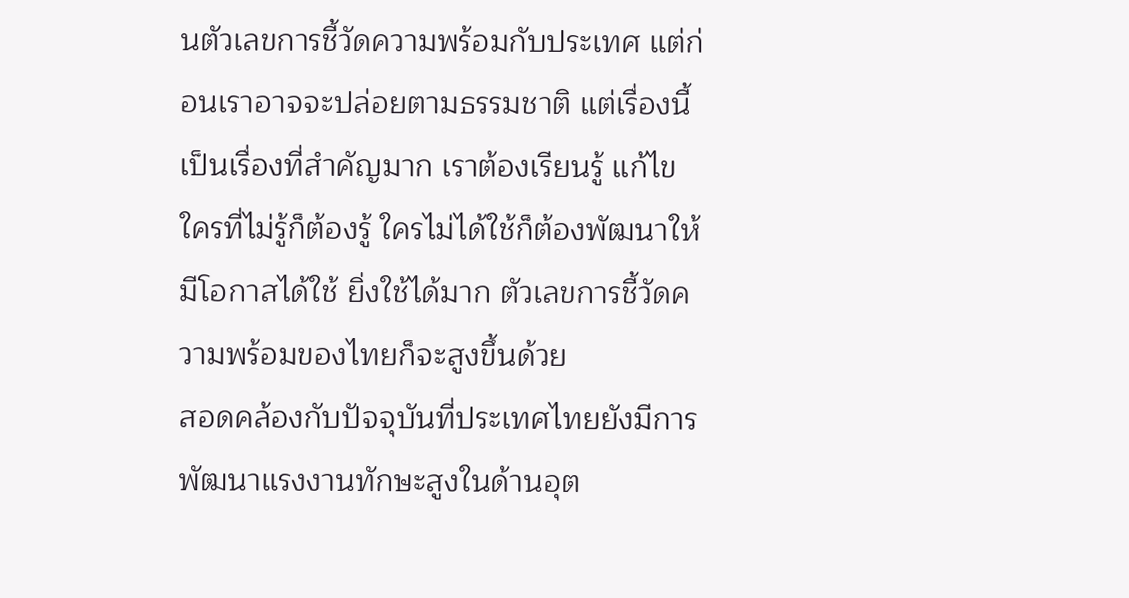นตัวเลขการชี้วัดความพร้อมกับประเทศ แต่ก่อนเราอาจจะปล่อยตามธรรมชาติ แต่เรื่องนี้เป็นเรื่องที่สำคัญมาก เราต้องเรียนรู้ แก้ไข ใครที่ไม่รู้ก็ต้องรู้ ใครไม่ได้ใช้ก็ต้องพัฒนาให้มีโอกาสได้ใช้ ยิ่งใช้ได้มาก ตัวเลขการชี้วัดความพร้อมของไทยก็จะสูงขึ้นด้วย
สอดคล้องกับปัจจุบันที่ประเทศไทยยังมีการพัฒนาแรงงานทักษะสูงในด้านอุต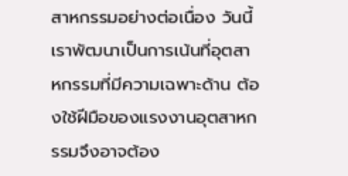สาหกรรมอย่างต่อเนื่อง วันนี้เราพัฒนาเป็นการเน้นที่อุตสาหกรรมที่มีความเฉพาะด้าน ต้องใช้ฝีมือของแรงงานอุตสาหกรรมจึงอาจต้อง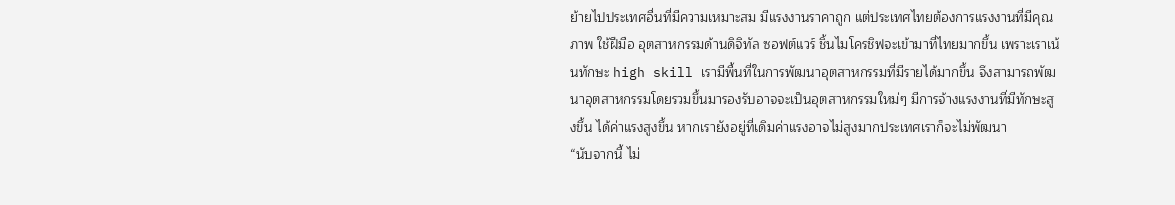ย้ายไปประเทศอื่นที่มีความเหมาะสม มีแรงงานราคาถูก แต่ประเทศไทยต้องการแรงงานที่มีคุณภาพ ใช้ฝีมือ อุตสาหกรรมด้านดิจิทัล ซอฟต์แวร์ ชิ้นไมโครชิฟจะเข้ามาที่ไทยมากขึ้น เพราะเราเน้นทักษะ high skill เรามีพื้นที่ในการพัฒนาอุตสาหกรรมที่มีรายได้มากขึ้น จึงสามารถพัฒนาอุตสาหกรรมโดยรวมขึ้นมารองรับอาจจะเป็นอุตสาหกรรมใหม่ๆ มีการจ้างแรงงานที่มีทักษะสูงขึ้น ได้ค่าแรงสูงขึ้น หากเรายังอยู่ที่เดิมค่าแรงอาจไม่สูงมากประเทศเราก็จะไม่พัฒนา
“นับจากนี้ ไม่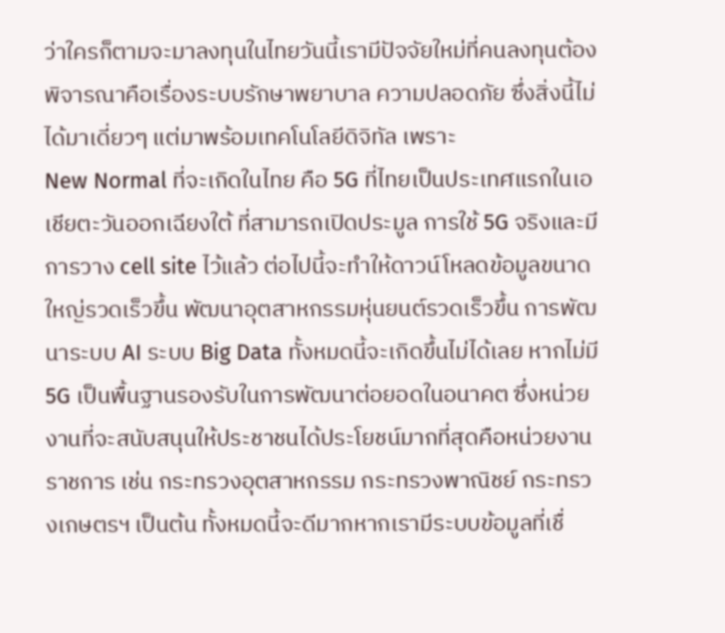ว่าใครก็ตามจะมาลงทุนในไทยวันนี้เรามีปัจจัยใหม่ที่คนลงทุนต้องพิจารณาคือเรื่องระบบรักษาพยาบาล ความปลอดภัย ซึ่งสิ่งนี้ไม่ได้มาเดี่ยวๆ แต่มาพร้อมเทคโนโลยีดิจิทัล เพราะ
New Normal ที่จะเกิดในไทย คือ 5G ที่ไทยเป็นประเทศแรกในเอเชียตะวันออกเฉียงใต้ ที่สามารถเปิดประมูล การใช้ 5G จริงและมีการวาง cell site ไว้แล้ว ต่อไปนี้จะทำให้ดาวน์โหลดข้อมูลขนาดใหญ่รวดเร็วขึ้น พัฒนาอุตสาหกรรมหุ่นยนต์รวดเร็วขึ้น การพัฒนาระบบ AI ระบบ Big Data ทั้งหมดนี้จะเกิดขึ้นไม่ได้เลย หากไม่มี 5G เป็นพื้นฐานรองรับในการพัฒนาต่อยอดในอนาคต ซึ่งหน่วยงานที่จะสนับสนุนให้ประชาชนได้ประโยชน์มากที่สุดคือหน่วยงานราชการ เช่น กระทรวงอุตสาหกรรม กระทรวงพาณิชย์ กระทรวงเกษตรฯ เป็นต้น ทั้งหมดนี้จะดีมากหากเรามีระบบข้อมูลที่เชื่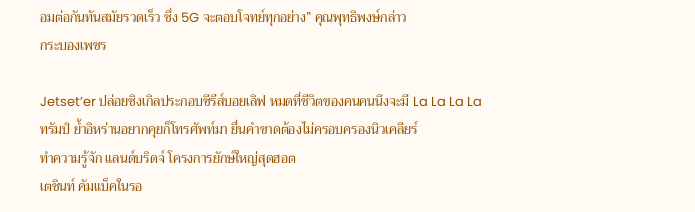อมต่อกันทันสมัยรวดเร็ว ซึ่ง 5G จะตอบโจทย์ทุกอย่าง” คุณพุทธิพงษ์กล่าว
กระบองเพชร

Jetset’er ปล่อยซิงเกิลประกอบซีรีส์บอยเลิฟ หมดที่ชีวิตของคนคนนึงจะมี La La La La
ทรัมป์ ย้ำอิหร่านอยากคุยก็โทรศัพท์มา ยื่นคำขาดต้องไม่ครอบครองนิวเคลียร์
ทำความรู้จัก แลนด์บริดจ์ โครงการยักษ์ใหญ่สุดฮอต
เตชินท์ คัมแบ็คในรอ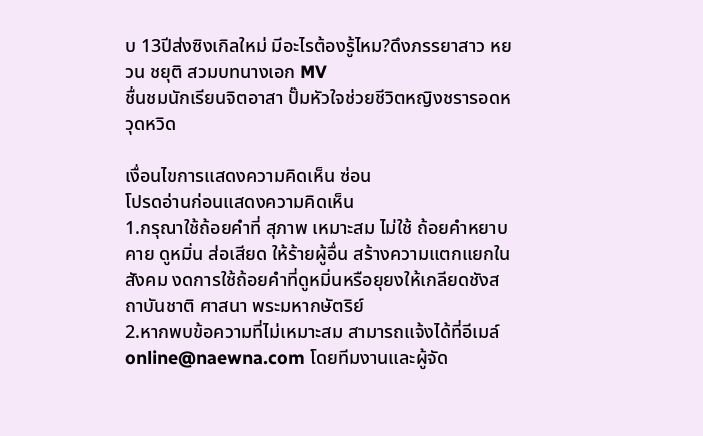บ 13ปีส่งซิงเกิลใหม่ มีอะไรต้องรู้ไหม?ดึงภรรยาสาว หยวน ชยุติ สวมบทนางเอก MV
ชื่นชมนักเรียนจิตอาสา ปั๊มหัวใจช่วยชีวิตหญิงชรารอดหวุดหวิด

เงื่อนไขการแสดงความคิดเห็น ซ่อน
โปรดอ่านก่อนแสดงความคิดเห็น
1.กรุณาใช้ถ้อยคำที่ สุภาพ เหมาะสม ไม่ใช้ ถ้อยคำหยาบคาย ดูหมิ่น ส่อเสียด ให้ร้ายผู้อื่น สร้างความแตกแยกในสังคม งดการใช้ถ้อยคำที่ดูหมิ่นหรือยุยงให้เกลียดชังสถาบันชาติ ศาสนา พระมหากษัตริย์
2.หากพบข้อความที่ไม่เหมาะสม สามารถแจ้งได้ที่อีเมล์ online@naewna.com โดยทีมงานและผู้จัด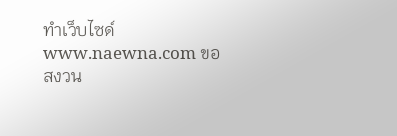ทำเว็บไซด์ www.naewna.com ขอสงวน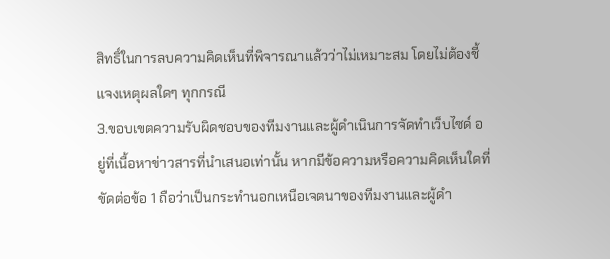สิทธิ์ในการลบความคิดเห็นที่พิจารณาแล้วว่าไม่เหมาะสม โดยไม่ต้องชี้แจงเหตุผลใดๆ ทุกกรณี
3.ขอบเขตความรับผิดชอบของทีมงานและผู้ดำเนินการจัดทำเว็บไซด์ อยู่ที่เนื้อหาข่าวสารที่นำเสนอเท่านั้น หากมีข้อความหรือความคิดเห็นใดที่ขัดต่อข้อ 1 ถือว่าเป็นกระทำนอกเหนือเจตนาของทีมงานและผู้ดำ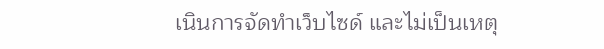เนินการจัดทำเว็บไซด์ และไม่เป็นเหตุ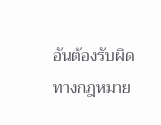อันต้องรับผิดทางกฎหมาย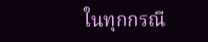ในทุกกรณี